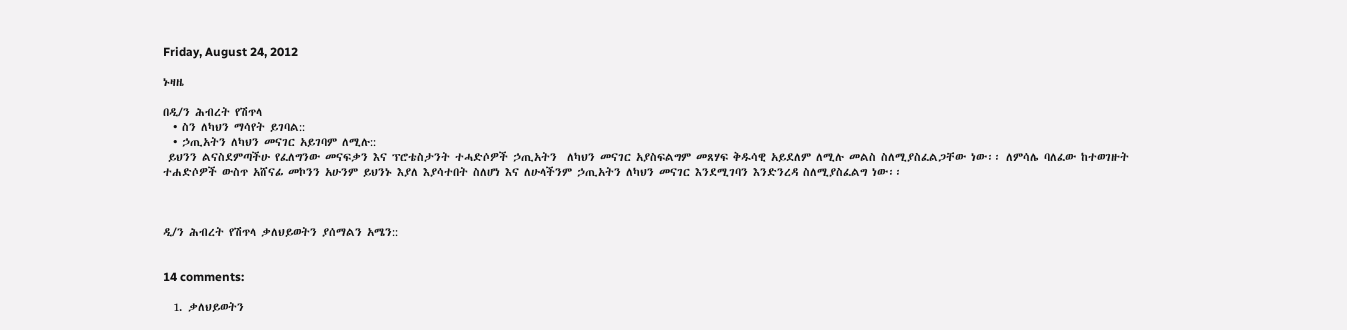Friday, August 24, 2012

ኑዛዜ

በዲ/ን ሕብረት የሽጥላ
  • ስን ለካህን ማሳየት ይገባል::
  • ኃጢአትን ለካህን መናገር አይገባም ለሚሉ::
 ይህንን ልናስደምጣችሁ የፈለግንው መናፍቃን እና ፕሮቴስታንት ተሓድሶዎች ኃጢአትን  ለካህን መናገር አያስፍልግም መጸሃፍ ቅዱሳዊ አይደለም ለሚሉ መልስ ስለሚያስፈልጋቸው ነው፡፡ ለምሳሌ ባለፈው ከተወገዙት ተሐድሶዎች ውስጥ አሸናፊ መኮንን አሁንም ይህንኑ እያለ እያሳተበት ስለሆነ እና ለሁላችንም ኃጢአትን ለካህን መናገር እንደሚገባን እንድንረዳ ስለሚያስፈልግ ነው፡፡



ዲ/ን ሕብረት የሽጥላ ቃለህይወትን ያሰማልን አሜን::


14 comments:

  1. ቃለህይወትን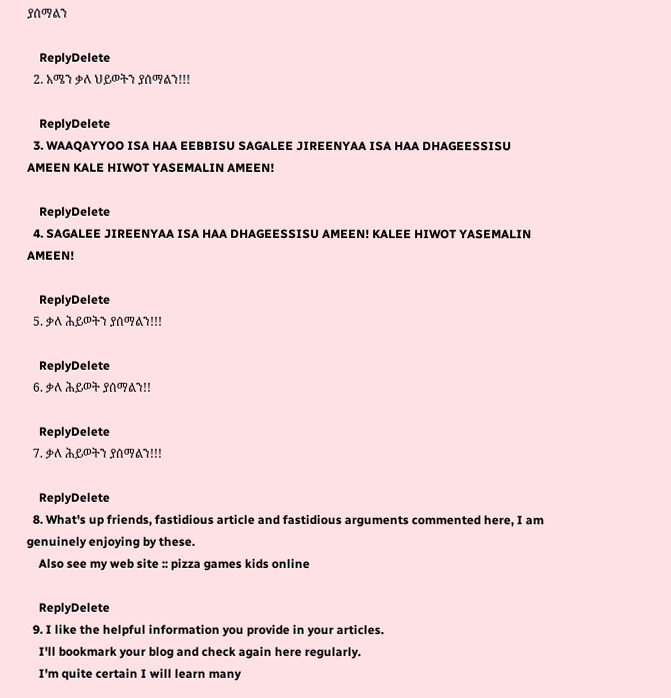ያሰማልን

    ReplyDelete
  2. አሜን ቃለ ህይወትን ያሰማልን!!!

    ReplyDelete
  3. WAAQAYYOO ISA HAA EEBBISU SAGALEE JIREENYAA ISA HAA DHAGEESSISU AMEEN KALE HIWOT YASEMALIN AMEEN!

    ReplyDelete
  4. SAGALEE JIREENYAA ISA HAA DHAGEESSISU AMEEN! KALEE HIWOT YASEMALIN AMEEN!

    ReplyDelete
  5. ቃለ ሕይወትን ያሰማልን!!!

    ReplyDelete
  6. ቃለ ሕይወት ያሰማልን!!

    ReplyDelete
  7. ቃለ ሕይወትን ያሰማልን!!!

    ReplyDelete
  8. What's up friends, fastidious article and fastidious arguments commented here, I am genuinely enjoying by these.
    Also see my web site :: pizza games kids online

    ReplyDelete
  9. I like the helpful information you provide in your articles.
    I'll bookmark your blog and check again here regularly.
    I'm quite certain I will learn many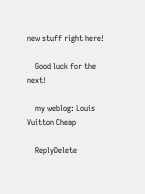new stuff right here!

    Good luck for the next!

    my weblog: Louis Vuitton Cheap

    ReplyDelete